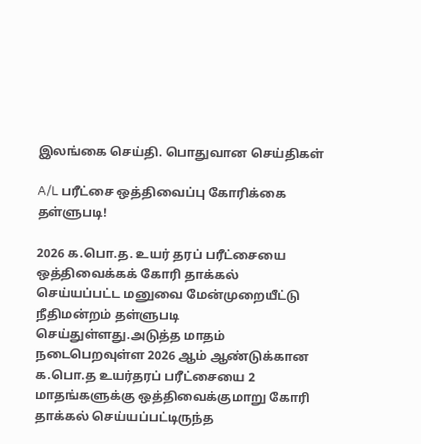இலங்கை செய்தி. பொதுவான செய்திகள்

A/L பரீட்சை ஒத்திவைப்பு கோரிக்கை தள்ளுபடி!

2026 க.பொ.த. உயர் தரப் பரீட்சையை ஒத்திவைக்கக் கோரி தாக்கல் செய்யப்பட்ட மனுவை மேன்முறையீட்டு நீதிமன்றம் தள்ளுபடி செய்துள்ளது.அடுத்த மாதம் நடைபெறவுள்ள 2026 ஆம் ஆண்டுக்கான க.பொ.த உயர்தரப் பரீட்சையை 2 மாதங்களுக்கு ஒத்திவைக்குமாறு கோரி தாக்கல் செய்யப்பட்டிருந்த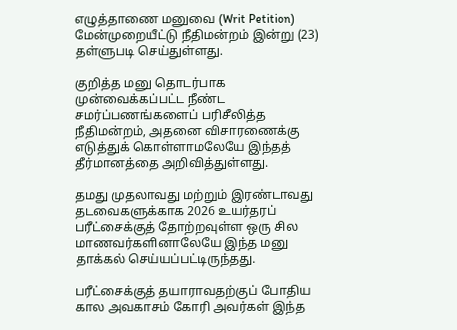எழுத்தாணை மனுவை (Writ Petition) மேன்முறையீட்டு நீதிமன்றம் இன்று (23) தள்ளுபடி செய்துள்ளது.

குறித்த மனு தொடர்பாக முன்வைக்கப்பட்ட நீண்ட சமர்ப்பணங்களைப் பரிசீலித்த நீதிமன்றம், அதனை விசாரணைக்கு எடுத்துக் கொள்ளாமலேயே இந்தத் தீர்மானத்தை அறிவித்துள்ளது.

தமது முதலாவது மற்றும் இரண்டாவது தடவைகளுக்காக 2026 உயர்தரப் பரீட்சைக்குத் தோற்றவுள்ள ஒரு சில மாணவர்களினாலேயே இந்த மனு தாக்கல் செய்யப்பட்டிருந்தது.

பரீட்சைக்குத் தயாராவதற்குப் போதிய கால அவகாசம் கோரி அவர்கள் இந்த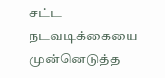சட்ட நடவடிக்கையை முன்னெடுத்த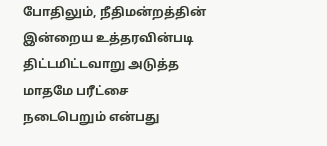போதிலும், நீதிமன்றத்தின் இன்றைய உத்தரவின்படி திட்டமிட்டவாறு அடுத்த மாதமே பரீட்சை நடைபெறும் என்பது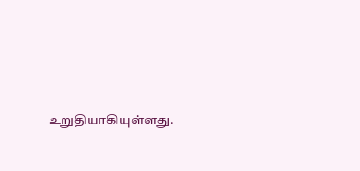உறுதியாகியுள்ளது.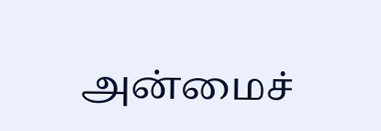அன்மைச்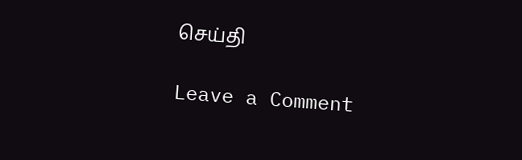செய்தி

Leave a Comment